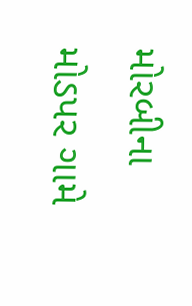મોરબીના મોડપર ગામે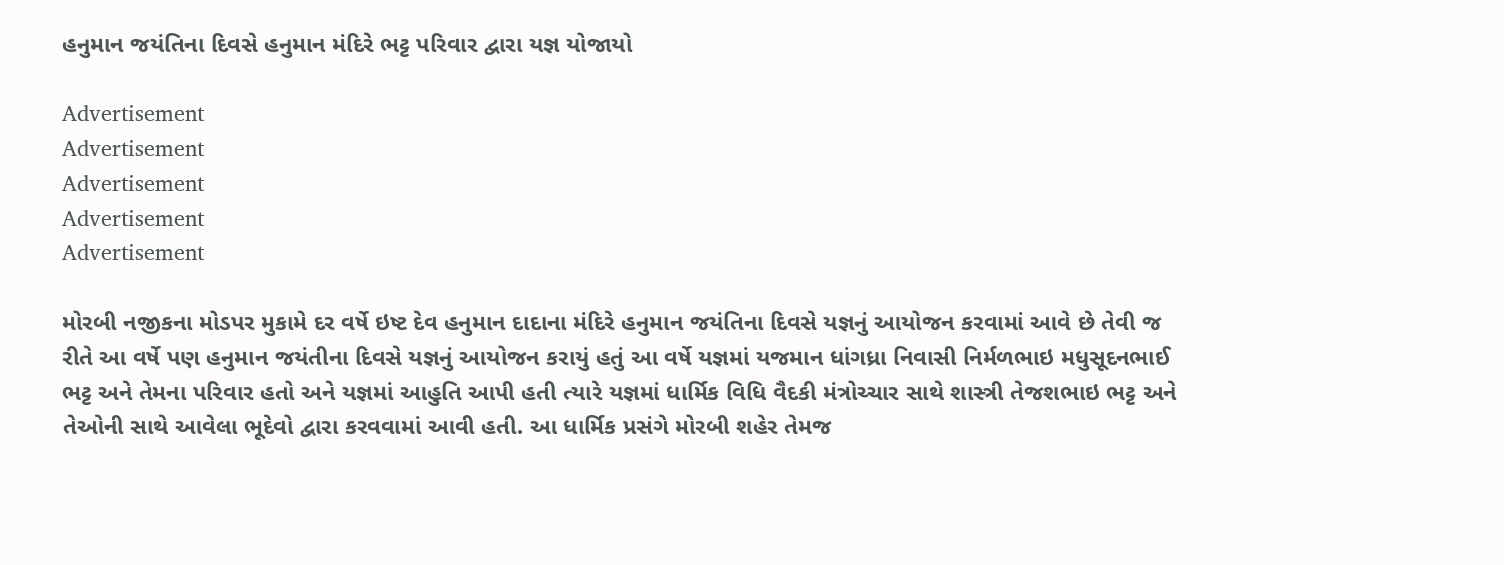હનુમાન જયંતિના દિવસે હનુમાન મંદિરે ભટ્ટ પરિવાર દ્વારા યજ્ઞ યોજાયો

Advertisement
Advertisement
Advertisement
Advertisement
Advertisement

મોરબી નજીકના મોડપર મુકામે દર વર્ષે ઇષ્ટ દેવ હનુમાન દાદાના મંદિરે હનુમાન જયંતિના દિવસે યજ્ઞનું આયોજન કરવામાં આવે છે તેવી જ રીતે આ વર્ષે પણ હનુમાન જયંતીના દિવસે યજ્ઞનું આયોજન કરાયું હતું આ વર્ષે યજ્ઞમાં યજમાન ધાંગધ્રા નિવાસી નિર્મળભાઇ મધુસૂદનભાઈ ભટ્ટ અને તેમના પરિવાર હતો અને યજ્ઞમાં આહુતિ આપી હતી ત્યારે યજ્ઞમાં ધાર્મિક વિધિ વૈદકી મંત્રોચ્ચાર સાથે શાસ્ત્રી તેજશભાઇ ભટ્ટ અને તેઓની સાથે આવેલા ભૂદેવો દ્વારા કરવવામાં આવી હતી. આ ધાર્મિક પ્રસંગે મોરબી શહેર તેમજ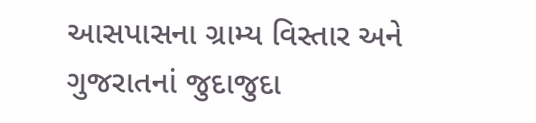આસપાસના ગ્રામ્ય વિસ્તાર અને ગુજરાતનાં જુદાજુદા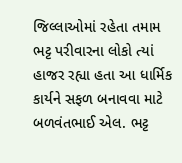જિલ્લાઓમાં રહેતા તમામ ભટ્ટ પરીવારના લોકો ત્યાં હાજર રહ્યા હતા આ ધાર્મિક કાર્યને સફળ બનાવવા માટે બળવંતભાઈ એલ. ભટ્ટ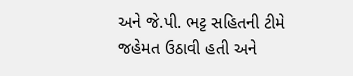અને જે.પી. ભટ્ટ સહિતની ટીમે જહેમત ઉઠાવી હતી અને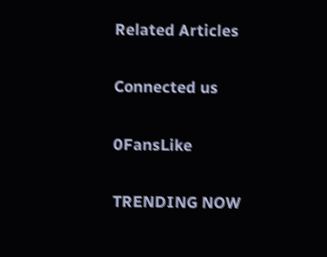Related Articles

Connected us

0FansLike

TRENDING NOW